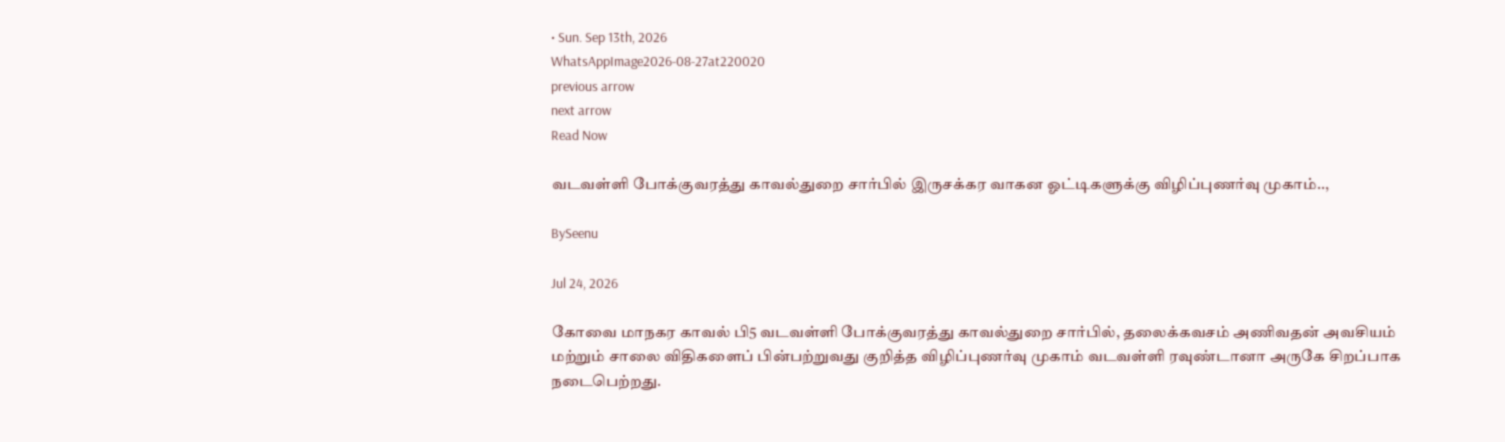• Sun. Sep 13th, 2026
WhatsAppImage2026-08-27at220020
previous arrow
next arrow
Read Now

வடவள்ளி போக்குவரத்து காவல்துறை சார்பில் இருசக்கர வாகன ஓட்டிகளுக்கு விழிப்புணர்வு முகாம்..,

BySeenu

Jul 24, 2026

கோவை மாநகர காவல் பி5 வடவள்ளி போக்குவரத்து காவல்துறை சார்பில், தலைக்கவசம் அணிவதன் அவசியம் மற்றும் சாலை விதிகளைப் பின்பற்றுவது குறித்த விழிப்புணர்வு முகாம் வடவள்ளி ரவுண்டானா அருகே சிறப்பாக நடைபெற்றது.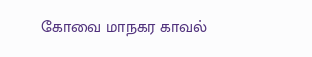கோவை மாநகர காவல்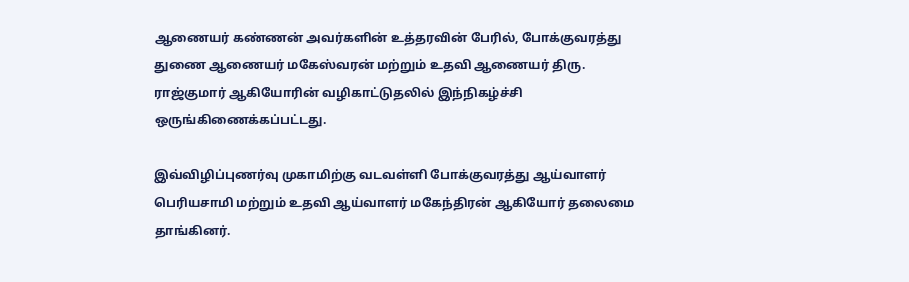ஆணையர் கண்ணன் அவர்களின் உத்தரவின் பேரில், போக்குவரத்து துணை ஆணையர் மகேஸ்வரன் மற்றும் உதவி ஆணையர் திரு. ராஜ்குமார் ஆகியோரின் வழிகாட்டுதலில் இந்நிகழ்ச்சி ஒருங்கிணைக்கப்பட்டது.

இவ்விழிப்புணர்வு முகாமிற்கு வடவள்ளி போக்குவரத்து ஆய்வாளர் பெரியசாமி மற்றும் உதவி ஆய்வாளர் மகேந்திரன் ஆகியோர் தலைமை தாங்கினர்.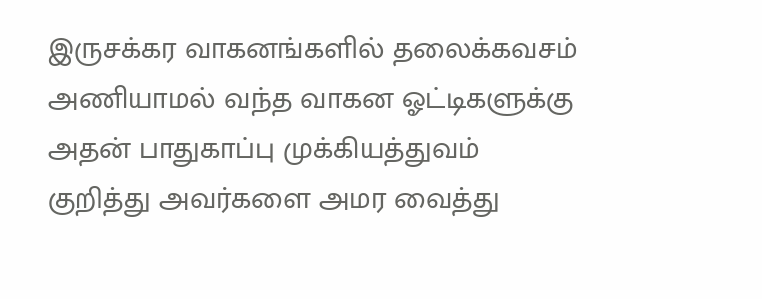இருசக்கர வாகனங்களில் தலைக்கவசம் அணியாமல் வந்த வாகன ஓட்டிகளுக்கு அதன் பாதுகாப்பு முக்கியத்துவம் குறித்து அவர்களை அமர வைத்து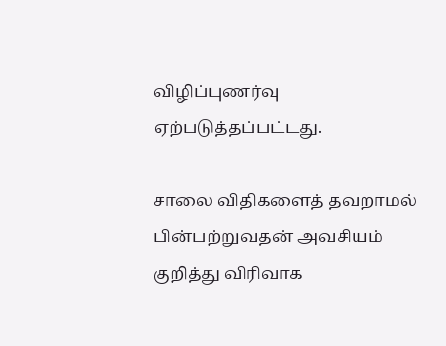விழிப்புணர்வு ஏற்படுத்தப்பட்டது.

சாலை விதிகளைத் தவறாமல் பின்பற்றுவதன் அவசியம் குறித்து விரிவாக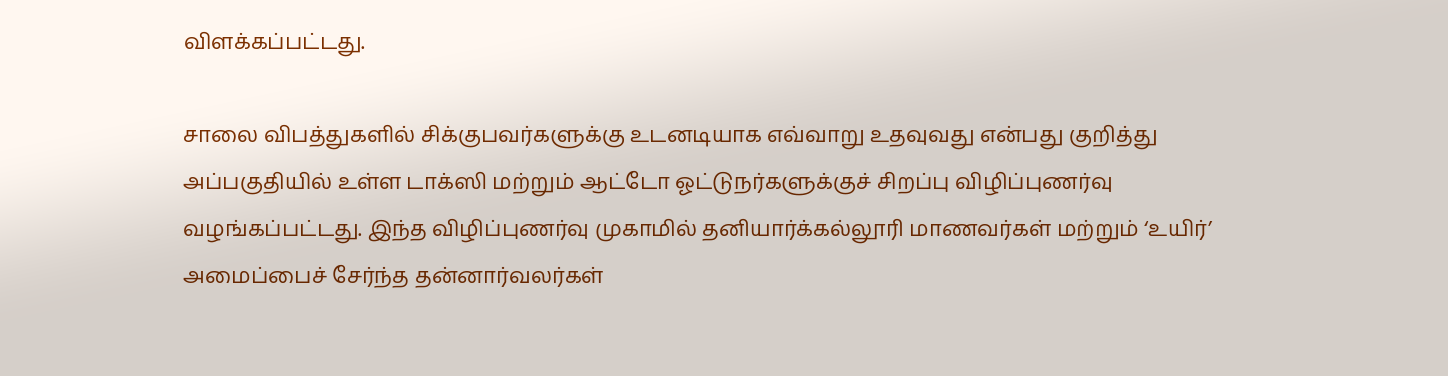விளக்கப்பட்டது.

சாலை விபத்துகளில் சிக்குபவர்களுக்கு உடனடியாக எவ்வாறு உதவுவது என்பது குறித்து அப்பகுதியில் உள்ள டாக்ஸி மற்றும் ஆட்டோ ஓட்டுநர்களுக்குச் சிறப்பு விழிப்புணர்வு வழங்கப்பட்டது. இந்த விழிப்புணர்வு முகாமில் தனியார்க்கல்லூரி மாணவர்கள் மற்றும் ‘உயிர்’ அமைப்பைச் சேர்ந்த தன்னார்வலர்கள்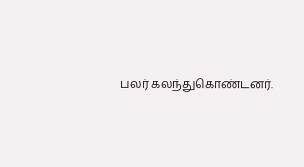பலர் கலந்துகொண்டனர்.